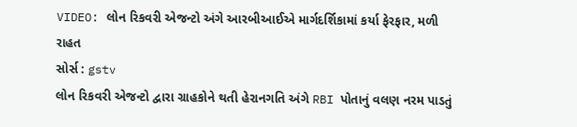VIDEO: લોન રિકવરી એજન્ટો અંગે આરબીઆઈએ માર્ગદર્શિકામાં કર્યા ફેરફાર, મળી રાહત
સોર્સ : gstv
લોન રિકવરી એજન્ટો દ્વારા ગ્રાહકોને થતી હેરાનગતિ અંગે RBI પોતાનું વલણ નરમ પાડતું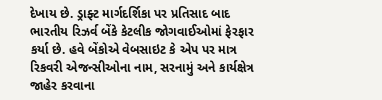દેખાય છે. ડ્રાફ્ટ માર્ગદર્શિકા પર પ્રતિસાદ બાદ ભારતીય રિઝર્વ બેંકે કેટલીક જોગવાઈઓમાં ફેરફાર કર્યા છે. હવે બેંકોએ વેબસાઇટ કે એપ પર માત્ર રિકવરી એજન્સીઓના નામ, સરનામું અને કાર્યક્ષેત્ર જાહેર કરવાના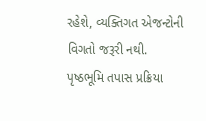રહેશે, વ્યક્તિગત એજન્ટોની વિગતો જરૂરી નથી. પૃષ્ઠભૂમિ તપાસ પ્રક્રિયા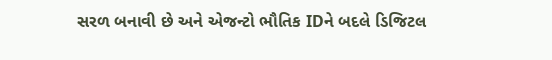સરળ બનાવી છે અને એજન્ટો ભૌતિક IDને બદલે ડિજિટલ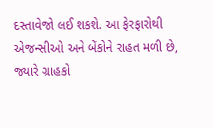દસ્તાવેજો લઈ શકશે. આ ફેરફારોથી એજન્સીઓ અને બેંકોને રાહત મળી છે, જ્યારે ગ્રાહકો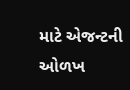માટે એજન્ટની ઓળખ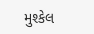મુશ્કેલ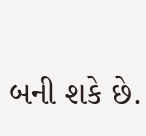બની શકે છે.